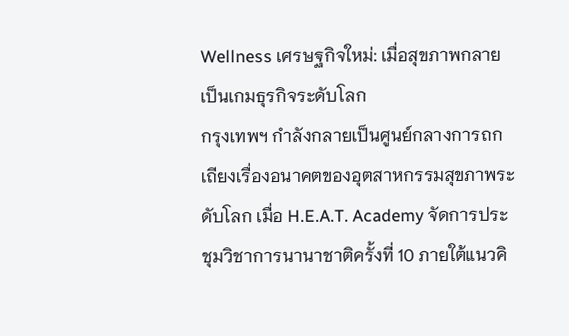Wellness เศรษฐกิจใหม่: เมื่อสุขภาพกลายเป็นเกมธุรกิจระดับโลก
กรุงเทพฯ กำลังกลายเป็นศูนย์กลางการถกเถียงเรื่องอนาคตของอุตสาหกรรมสุขภาพระดับโลก เมื่อ H.E.A.T. Academy จัดการประชุมวิชาการนานาชาติครั้งที่ 10 ภายใต้แนวคิ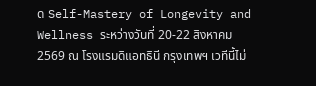ด Self-Mastery of Longevity and Wellness ระหว่างวันที่ 20-22 สิงหาคม 2569 ณ โรงแรมดิแอทธินี กรุงเทพฯ เวทีนี้ไม่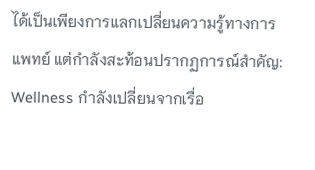ได้เป็นเพียงการแลกเปลี่ยนความรู้ทางการแพทย์ แต่กำลังสะท้อนปรากฏการณ์สำคัญ: Wellness กำลังเปลี่ยนจากเรื่อ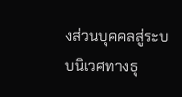งส่วนบุคคลสู่ระบบนิเวศทางธุ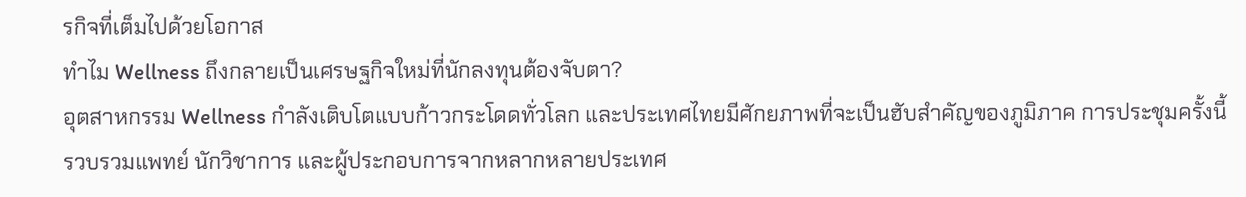รกิจที่เต็มไปด้วยโอกาส
ทำไม Wellness ถึงกลายเป็นเศรษฐกิจใหม่ที่นักลงทุนต้องจับตา?
อุตสาหกรรม Wellness กำลังเติบโตแบบก้าวกระโดดทั่วโลก และประเทศไทยมีศักยภาพที่จะเป็นฮับสำคัญของภูมิภาค การประชุมครั้งนี้รวบรวมแพทย์ นักวิชาการ และผู้ประกอบการจากหลากหลายประเทศ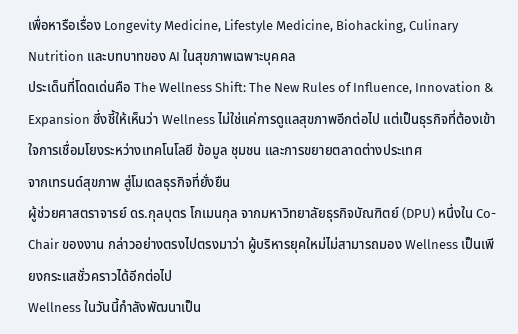เพื่อหารือเรื่อง Longevity Medicine, Lifestyle Medicine, Biohacking, Culinary Nutrition และบทบาทของ AI ในสุขภาพเฉพาะบุคคล
ประเด็นที่โดดเด่นคือ The Wellness Shift: The New Rules of Influence, Innovation & Expansion ซึ่งชี้ให้เห็นว่า Wellness ไม่ใช่แค่การดูแลสุขภาพอีกต่อไป แต่เป็นธุรกิจที่ต้องเข้าใจการเชื่อมโยงระหว่างเทคโนโลยี ข้อมูล ชุมชน และการขยายตลาดต่างประเทศ
จากเทรนด์สุขภาพ สู่โมเดลธุรกิจที่ยั่งยืน
ผู้ช่วยศาสตราจารย์ ดร.กุลบุตร โกเมนกุล จากมหาวิทยาลัยธุรกิจบัณฑิตย์ (DPU) หนึ่งใน Co-Chair ของงาน กล่าวอย่างตรงไปตรงมาว่า ผู้บริหารยุคใหม่ไม่สามารถมอง Wellness เป็นเพียงกระแสชั่วคราวได้อีกต่อไป
Wellness ในวันนี้กำลังพัฒนาเป็น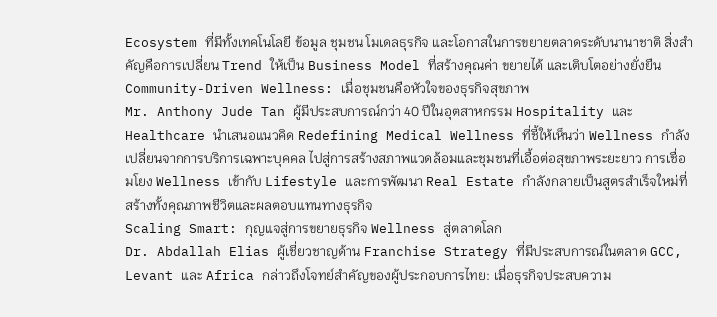Ecosystem ที่มีทั้งเทคโนโลยี ข้อมูล ชุมชน โมเดลธุรกิจ และโอกาสในการขยายตลาดระดับนานาชาติ สิ่งสำคัญคือการเปลี่ยน Trend ให้เป็น Business Model ที่สร้างคุณค่า ขยายได้ และเติบโตอย่างยั่งยืน
Community-Driven Wellness: เมื่อชุมชนคือหัวใจของธุรกิจสุขภาพ
Mr. Anthony Jude Tan ผู้มีประสบการณ์กว่า 40 ปีในอุตสาหกรรม Hospitality และ Healthcare นำเสนอแนวคิด Redefining Medical Wellness ที่ชี้ให้เห็นว่า Wellness กำลังเปลี่ยนจากการบริการเฉพาะบุคคล ไปสู่การสร้างสภาพแวดล้อมและชุมชนที่เอื้อต่อสุขภาพระยะยาว การเชื่อมโยง Wellness เข้ากับ Lifestyle และการพัฒนา Real Estate กำลังกลายเป็นสูตรสำเร็จใหม่ที่สร้างทั้งคุณภาพชีวิตและผลตอบแทนทางธุรกิจ
Scaling Smart: กุญแจสู่การขยายธุรกิจ Wellness สู่ตลาดโลก
Dr. Abdallah Elias ผู้เชี่ยวชาญด้าน Franchise Strategy ที่มีประสบการณ์ในตลาด GCC, Levant และ Africa กล่าวถึงโจทย์สำคัญของผู้ประกอบการไทย: เมื่อธุรกิจประสบความ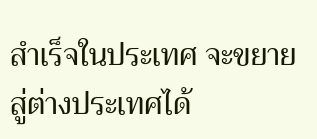สำเร็จในประเทศ จะขยายสู่ต่างประเทศได้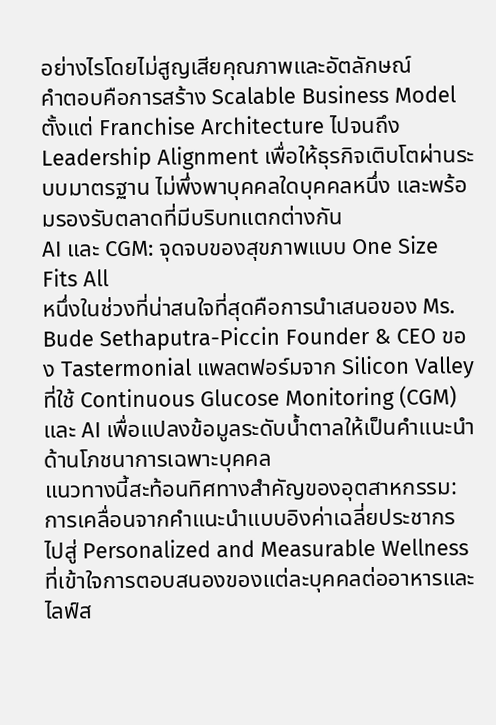อย่างไรโดยไม่สูญเสียคุณภาพและอัตลักษณ์
คำตอบคือการสร้าง Scalable Business Model ตั้งแต่ Franchise Architecture ไปจนถึง Leadership Alignment เพื่อให้ธุรกิจเติบโตผ่านระบบมาตรฐาน ไม่พึ่งพาบุคคลใดบุคคลหนึ่ง และพร้อมรองรับตลาดที่มีบริบทแตกต่างกัน
AI และ CGM: จุดจบของสุขภาพแบบ One Size Fits All
หนึ่งในช่วงที่น่าสนใจที่สุดคือการนำเสนอของ Ms. Bude Sethaputra-Piccin Founder & CEO ของ Tastermonial แพลตฟอร์มจาก Silicon Valley ที่ใช้ Continuous Glucose Monitoring (CGM) และ AI เพื่อแปลงข้อมูลระดับน้ำตาลให้เป็นคำแนะนำด้านโภชนาการเฉพาะบุคคล
แนวทางนี้สะท้อนทิศทางสำคัญของอุตสาหกรรม: การเคลื่อนจากคำแนะนำแบบอิงค่าเฉลี่ยประชากร ไปสู่ Personalized and Measurable Wellness ที่เข้าใจการตอบสนองของแต่ละบุคคลต่ออาหารและไลฟ์ส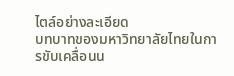ไตล์อย่างละเอียด
บทบาทของมหาวิทยาลัยไทยในการขับเคลื่อนน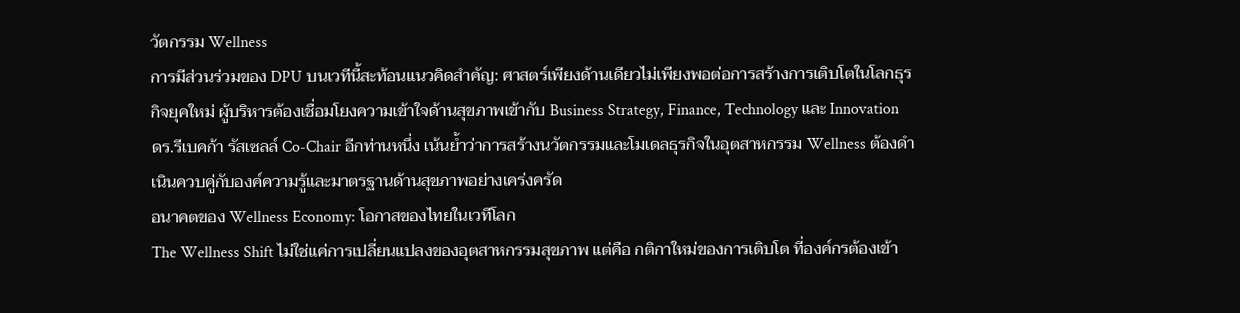วัตกรรม Wellness
การมีส่วนร่วมของ DPU บนเวทีนี้สะท้อนแนวคิดสำคัญ: ศาสตร์เพียงด้านเดียวไม่เพียงพอต่อการสร้างการเติบโตในโลกธุรกิจยุคใหม่ ผู้บริหารต้องเชื่อมโยงความเข้าใจด้านสุขภาพเข้ากับ Business Strategy, Finance, Technology และ Innovation
ดร.รีเบคก้า รัสเซลล์ Co-Chair อีกท่านหนึ่ง เน้นย้ำว่าการสร้างนวัตกรรมและโมเดลธุรกิจในอุตสาหกรรม Wellness ต้องดำเนินควบคู่กับองค์ความรู้และมาตรฐานด้านสุขภาพอย่างเคร่งครัด
อนาคตของ Wellness Economy: โอกาสของไทยในเวทีโลก
The Wellness Shift ไม่ใช่แค่การเปลี่ยนแปลงของอุตสาหกรรมสุขภาพ แต่คือ กติกาใหม่ของการเติบโต ที่องค์กรต้องเข้า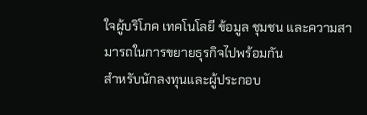ใจผู้บริโภค เทคโนโลยี ข้อมูล ชุมชน และความสามารถในการขยายธุรกิจไปพร้อมกัน
สำหรับนักลงทุนและผู้ประกอบ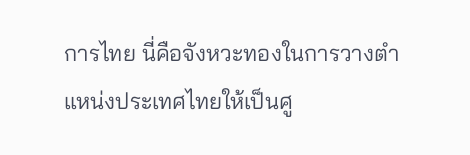การไทย นี่คือจังหวะทองในการวางตำแหน่งประเทศไทยให้เป็นศู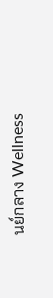นย์กลาง Wellness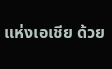แห่งเอเชีย ด้วย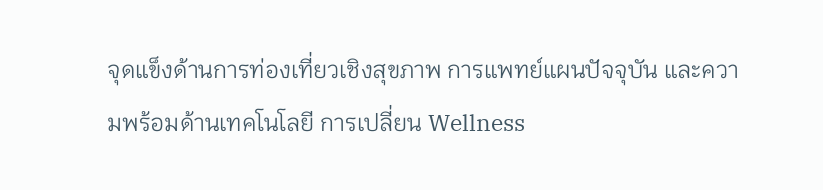จุดแข็งด้านการท่องเที่ยวเชิงสุขภาพ การแพทย์แผนปัจจุบัน และความพร้อมด้านเทคโนโลยี การเปลี่ยน Wellness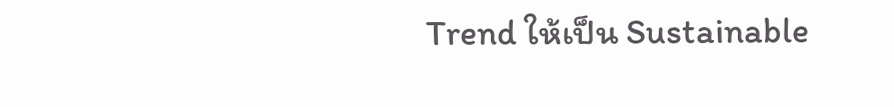Trend ให้เป็น Sustainable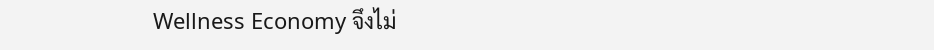Wellness Economy จึงไม่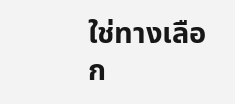ใช่ทางเลือก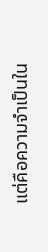แต่คือความจำเป็นใน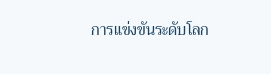การแข่งขันระดับโลก